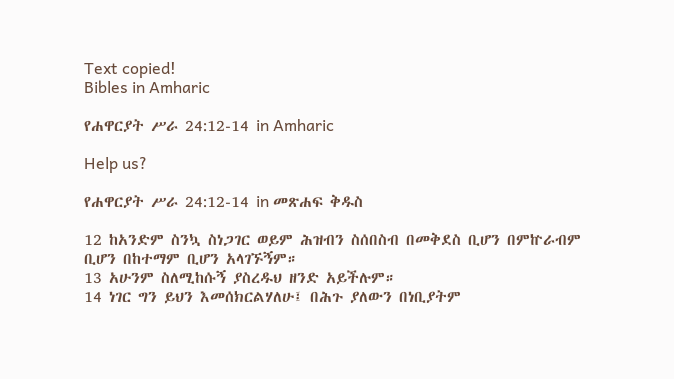Text copied!
Bibles in Amharic

የሐዋርያት ሥራ 24:12-14 in Amharic

Help us?

የሐዋርያት ሥራ 24:12-14 in መጽሐፍ ቅዱስ

12 ከአንድም ስንኳ ስነጋገር ወይም ሕዝብን ስሰበስብ በመቅደስ ቢሆን በምኵራብም ቢሆን በከተማም ቢሆን አላገኙኝም።
13 አሁንም ስለሚከሱኝ ያስረዱህ ዘንድ አይችሉም።
14 ነገር ግን ይህን እመሰክርልሃለሁ፤ በሕጉ ያለውን በነቢያትም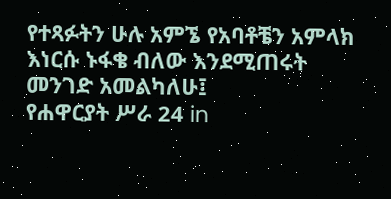የተጻፉትን ሁሉ አምኜ የአባቶቼን አምላክ እነርሱ ኑፋቄ ብለው እንደሚጠሩት መንገድ አመልካለሁ፤
የሐዋርያት ሥራ 24 in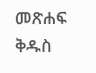መጽሐፍ ቅዱስ